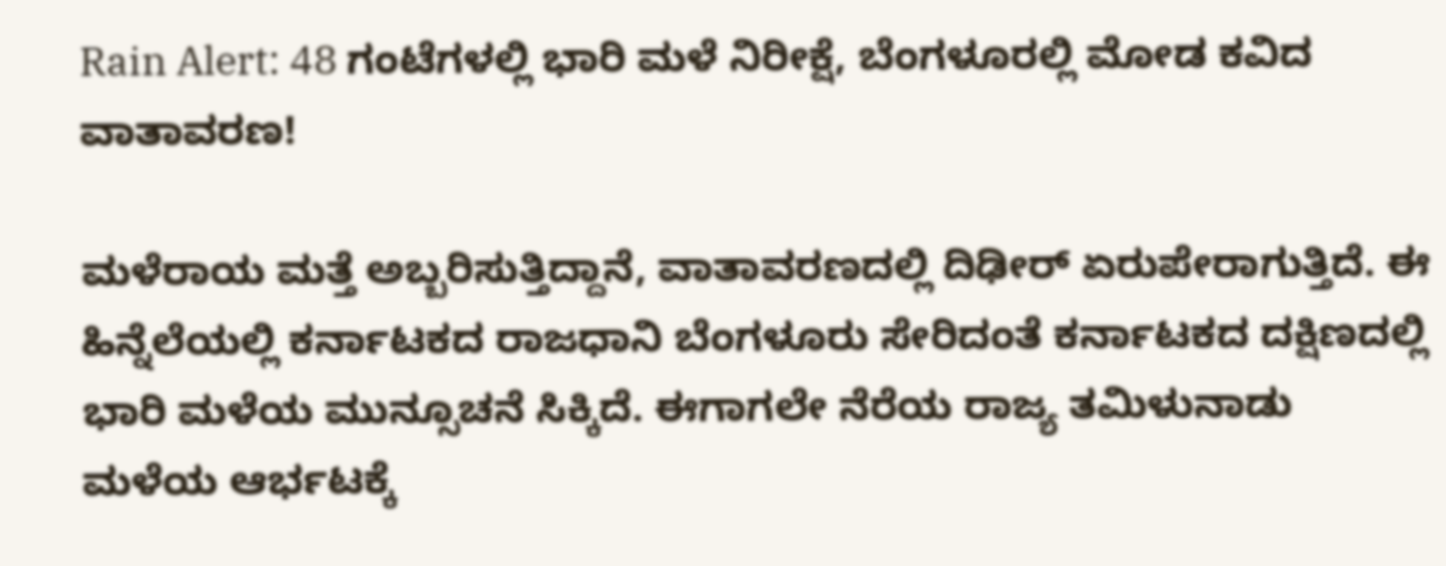Rain Alert: 48 ಗಂಟೆಗಳಲ್ಲಿ ಭಾರಿ ಮಳೆ ನಿರೀಕ್ಷೆ, ಬೆಂಗಳೂರಲ್ಲಿ ಮೋಡ ಕವಿದ ವಾತಾವರಣ!

ಮಳೆರಾಯ ಮತ್ತೆ ಅಬ್ಬರಿಸುತ್ತಿದ್ದಾನೆ, ವಾತಾವರಣದಲ್ಲಿ ದಿಢೀರ್ ಏರುಪೇರಾಗುತ್ತಿದೆ. ಈ ಹಿನ್ನೆಲೆಯಲ್ಲಿ ಕರ್ನಾಟಕದ ರಾಜಧಾನಿ ಬೆಂಗಳೂರು ಸೇರಿದಂತೆ ಕರ್ನಾಟಕದ ದಕ್ಷಿಣದಲ್ಲಿ ಭಾರಿ ಮಳೆಯ ಮುನ್ಸೂಚನೆ ಸಿಕ್ಕಿದೆ. ಈಗಾಗಲೇ ನೆರೆಯ ರಾಜ್ಯ ತಮಿಳುನಾಡು ಮಳೆಯ ಆರ್ಭಟಕ್ಕೆ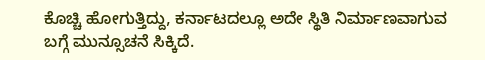ಕೊಚ್ಚಿ ಹೋಗುತ್ತಿದ್ದು, ಕರ್ನಾಟದಲ್ಲೂ ಅದೇ ಸ್ಥಿತಿ ನಿರ್ಮಾಣವಾಗುವ ಬಗ್ಗೆ ಮುನ್ಸೂಚನೆ ಸಿಕ್ಕಿದೆ.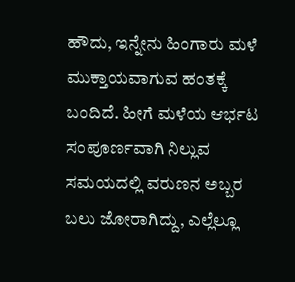ಹೌದು, ಇನ್ನೇನು ಹಿಂಗಾರು ಮಳೆ ಮುಕ್ತಾಯವಾಗುವ ಹಂತಕ್ಕೆ ಬಂದಿದೆ. ಹೀಗೆ ಮಳೆಯ ಆರ್ಭಟ ಸಂಪೂರ್ಣವಾಗಿ ನಿಲ್ಲುವ ಸಮಯದಲ್ಲಿ ವರುಣನ ಅಬ್ಬರ ಬಲು ಜೋರಾಗಿದ್ದು, ಎಲ್ಲೆಲ್ಲೂ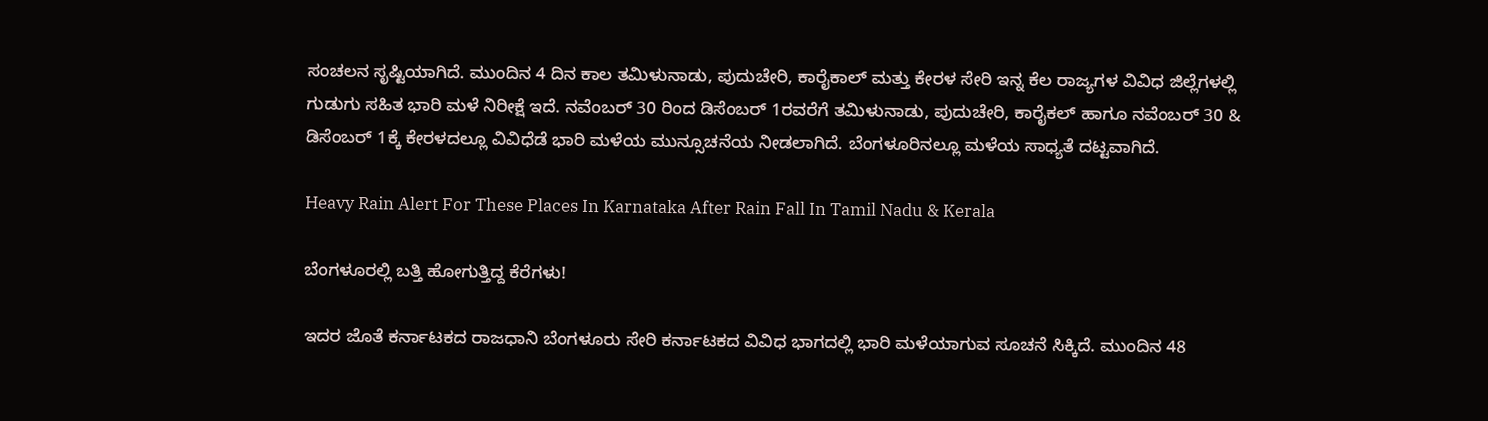ಸಂಚಲನ ಸೃಷ್ಟಿಯಾಗಿದೆ. ಮುಂದಿನ 4 ದಿನ ಕಾಲ ತಮಿಳುನಾಡು, ಪುದುಚೇರಿ, ಕಾರೈಕಾಲ್ ಮತ್ತು ಕೇರಳ ಸೇರಿ ಇನ್ನ ಕೆಲ ರಾಜ್ಯಗಳ ವಿವಿಧ ಜಿಲ್ಲೆಗಳಲ್ಲಿ ಗುಡುಗು ಸಹಿತ ಭಾರಿ ಮಳೆ ನಿರೀಕ್ಷೆ ಇದೆ. ನವೆಂಬರ್ 30 ರಿಂದ ಡಿಸೆಂಬರ್ 1ರವರೆಗೆ ತಮಿಳುನಾಡು, ಪುದುಚೇರಿ, ಕಾರೈಕಲ್ ಹಾಗೂ ನವೆಂಬರ್ 30 & ಡಿಸೆಂಬರ್ 1ಕ್ಕೆ ಕೇರಳದಲ್ಲೂ ವಿವಿಧೆಡೆ ಭಾರಿ ಮಳೆಯ ಮುನ್ಸೂಚನೆಯ ನೀಡಲಾಗಿದೆ. ಬೆಂಗಳೂರಿನಲ್ಲೂ ಮಳೆಯ ಸಾಧ್ಯತೆ ದಟ್ಟವಾಗಿದೆ.

Heavy Rain Alert For These Places In Karnataka After Rain Fall In Tamil Nadu & Kerala

ಬೆಂಗಳೂರಲ್ಲಿ ಬತ್ತಿ ಹೋಗುತ್ತಿದ್ದ ಕೆರೆಗಳು!

ಇದರ ಜೊತೆ ಕರ್ನಾಟಕದ ರಾಜಧಾನಿ ಬೆಂಗಳೂರು ಸೇರಿ ಕರ್ನಾಟಕದ ವಿವಿಧ ಭಾಗದಲ್ಲಿ ಭಾರಿ ಮಳೆಯಾಗುವ ಸೂಚನೆ ಸಿಕ್ಕಿದೆ. ಮುಂದಿನ 48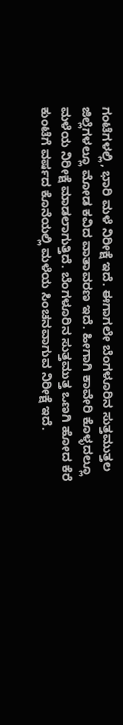ಗಂಟೆಗಳಲ್ಲಿ, ಭಾರಿ ಮಳೆ ನಿರೀಕ್ಷೆ ಇದೆ. ಈಗಾಗಲೇ ಬೆಂಗಳೂರಿನ ಸುತ್ತಮುತ್ತಲ ಜಿಲ್ಲೆಗಳಲ್ಲೂ ಮೋಡ ಕವಿದ ವಾತಾವರಣ ಇದೆ. ಹೀಗಾಗಿ ಕಾವೇರಿ ಕೊಳ್ಳದಲ್ಲೂ ಮಳೆಯ ನಿರೀಕ್ಷೆ ಮಾಡಲಾಗುತ್ತಿದೆ. ಬೆಂಗಳೂರಿನ ಸುತ್ತಮುತ್ತ ಒಣಗಿ ಹೋದ ಕೆರೆ ಕುಂಟೆಗೆ ವರ್ಷದ ಕೊನೆಯಲ್ಲಿ ಮಳೆಯ ಸಿಂಚನವಾಗುವ ನಿರೀಕ್ಷೆ ಇದೆ.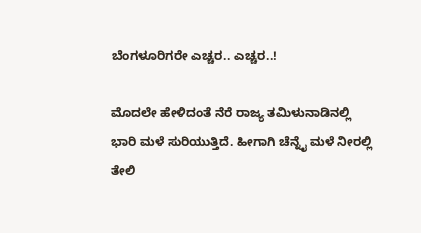ಬೆಂಗಳೂರಿಗರೇ ಎಚ್ಚರ.. ಎಚ್ಚರ..!

ಮೊದಲೇ ಹೇಳಿದಂತೆ ನೆರೆ ರಾಜ್ಯ ತಮಿಳುನಾಡಿನಲ್ಲಿ ಭಾರಿ ಮಳೆ ಸುರಿಯುತ್ತಿದೆ. ಹೀಗಾಗಿ ಚೆನ್ನೈ ಮಳೆ ನೀರಲ್ಲಿ ತೇಲಿ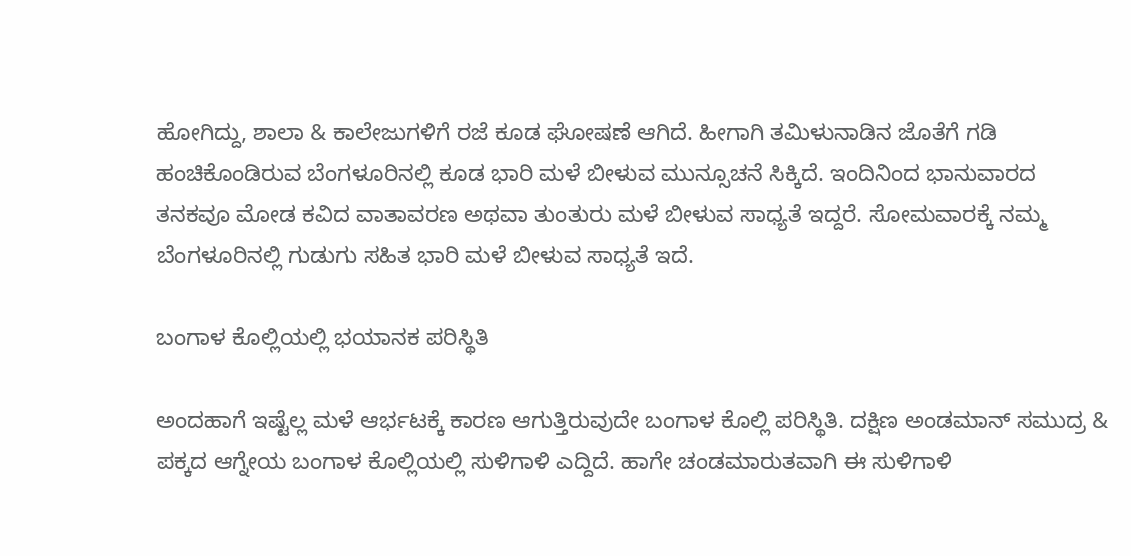ಹೋಗಿದ್ದು, ಶಾಲಾ & ಕಾಲೇಜುಗಳಿಗೆ ರಜೆ ಕೂಡ ಘೋಷಣೆ ಆಗಿದೆ. ಹೀಗಾಗಿ ತಮಿಳುನಾಡಿನ ಜೊತೆಗೆ ಗಡಿ ಹಂಚಿಕೊಂಡಿರುವ ಬೆಂಗಳೂರಿನಲ್ಲಿ ಕೂಡ ಭಾರಿ ಮಳೆ ಬೀಳುವ ಮುನ್ಸೂಚನೆ ಸಿಕ್ಕಿದೆ. ಇಂದಿನಿಂದ ಭಾನುವಾರದ ತನಕವೂ ಮೋಡ ಕವಿದ ವಾತಾವರಣ ಅಥವಾ ತುಂತುರು ಮಳೆ ಬೀಳುವ ಸಾಧ್ಯತೆ ಇದ್ದರೆ. ಸೋಮವಾರಕ್ಕೆ ನಮ್ಮ ಬೆಂಗಳೂರಿನಲ್ಲಿ ಗುಡುಗು ಸಹಿತ ಭಾರಿ ಮಳೆ ಬೀಳುವ ಸಾಧ್ಯತೆ ಇದೆ.

ಬಂಗಾಳ ಕೊಲ್ಲಿಯಲ್ಲಿ ಭಯಾನಕ ಪರಿಸ್ಥಿತಿ

ಅಂದಹಾಗೆ ಇಷ್ಟೆಲ್ಲ ಮಳೆ ಆರ್ಭಟಕ್ಕೆ ಕಾರಣ ಆಗುತ್ತಿರುವುದೇ ಬಂಗಾಳ ಕೊಲ್ಲಿ ಪರಿಸ್ಥಿತಿ. ದಕ್ಷಿಣ ಅಂಡಮಾನ್ ಸಮುದ್ರ & ಪಕ್ಕದ ಆಗ್ನೇಯ ಬಂಗಾಳ ಕೊಲ್ಲಿಯಲ್ಲಿ ಸುಳಿಗಾಳಿ ಎದ್ದಿದೆ. ಹಾಗೇ ಚಂಡಮಾರುತವಾಗಿ ಈ ಸುಳಿಗಾಳಿ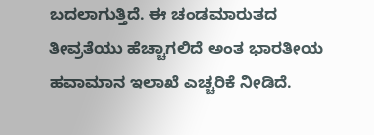ಬದಲಾಗುತ್ತಿದೆ. ಈ ಚಂಡಮಾರುತದ ತೀವ್ರತೆಯು ಹೆಚ್ಚಾಗಲಿದೆ ಅಂತ ಭಾರತೀಯ ಹವಾಮಾನ ಇಲಾಖೆ ಎಚ್ಚರಿಕೆ ನೀಡಿದೆ.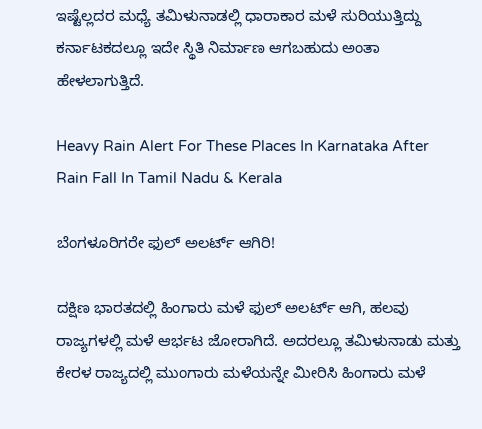ಇಷ್ಟೆಲ್ಲದರ ಮಧ್ಯೆ ತಮಿಳುನಾಡಲ್ಲಿ ಧಾರಾಕಾರ ಮಳೆ ಸುರಿಯುತ್ತಿದ್ದು ಕರ್ನಾಟಕದಲ್ಲೂ ಇದೇ ಸ್ಥಿತಿ ನಿರ್ಮಾಣ ಆಗಬಹುದು ಅಂತಾ ಹೇಳಲಾಗುತ್ತಿದೆ.

Heavy Rain Alert For These Places In Karnataka After Rain Fall In Tamil Nadu & Kerala

ಬೆಂಗಳೂರಿಗರೇ ಫುಲ್ ಅಲರ್ಟ್ ಆಗಿರಿ!

ದಕ್ಷಿಣ ಭಾರತದಲ್ಲಿ ಹಿಂಗಾರು ಮಳೆ ಫುಲ್ ಅಲರ್ಟ್ ಆಗಿ, ಹಲವು ರಾಜ್ಯಗಳಲ್ಲಿ ಮಳೆ ಆರ್ಭಟ ಜೋರಾಗಿದೆ. ಅದರಲ್ಲೂ ತಮಿಳುನಾಡು ಮತ್ತು ಕೇರಳ ರಾಜ್ಯದಲ್ಲಿ ಮುಂಗಾರು ಮಳೆಯನ್ನೇ ಮೀರಿಸಿ ಹಿಂಗಾರು ಮಳೆ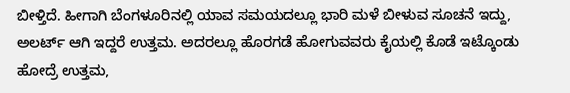ಬೀಳ್ತಿದೆ. ಹೀಗಾಗಿ ಬೆಂಗಳೂರಿನಲ್ಲಿ ಯಾವ ಸಮಯದಲ್ಲೂ ಭಾರಿ ಮಳೆ ಬೀಳುವ ಸೂಚನೆ ಇದ್ದು, ಅಲರ್ಟ್ ಆಗಿ ಇದ್ದರೆ ಉತ್ತಮ. ಅದರಲ್ಲೂ ಹೊರಗಡೆ ಹೋಗುವವರು ಕೈಯಲ್ಲಿ ಕೊಡೆ ಇಟ್ಕೊಂಡು ಹೋದ್ರೆ ಉತ್ತಮ,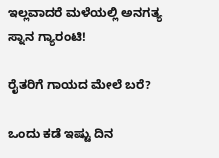ಇಲ್ಲವಾದರೆ ಮಳೆಯಲ್ಲಿ ಅನಗತ್ಯ ಸ್ನಾನ ಗ್ಯಾರಂಟಿ!

ರೈತರಿಗೆ ಗಾಯದ ಮೇಲೆ ಬರೆ?

ಒಂದು ಕಡೆ ಇಷ್ಟು ದಿನ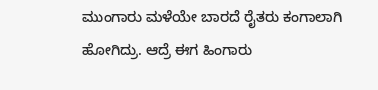ಮುಂಗಾರು ಮಳೆಯೇ ಬಾರದೆ ರೈತರು ಕಂಗಾಲಾಗಿ ಹೋಗಿದ್ರು. ಆದ್ರೆ ಈಗ ಹಿಂಗಾರು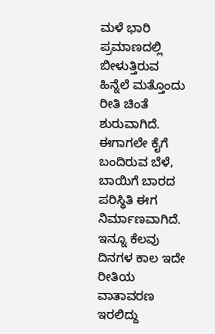ಮಳೆ ಭಾರಿ ಪ್ರಮಾಣದಲ್ಲಿ ಬೀಳುತ್ತಿರುವ ಹಿನ್ನೆಲೆ ಮತ್ತೊಂದು ರೀತಿ ಚಿಂತೆ ಶುರುವಾಗಿದೆ. ಈಗಾಗಲೇ ಕೈಗೆ ಬಂದಿರುವ ಬೆಳೆ, ಬಾಯಿಗೆ ಬಾರದ ಪರಿಸ್ಥಿತಿ ಈಗ ನಿರ್ಮಾಣವಾಗಿದೆ. ಇನ್ನೂ ಕೆಲವು ದಿನಗಳ ಕಾಲ ಇದೇ ರೀತಿಯ ವಾತಾವರಣ ಇರಲಿದ್ದು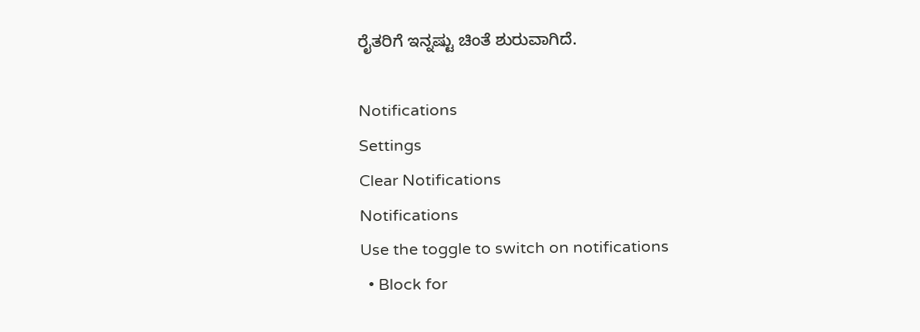ರೈತರಿಗೆ ಇನ್ನಷ್ಟು ಚಿಂತೆ ಶುರುವಾಗಿದೆ.

Notifications
Settings
Clear Notifications
Notifications
Use the toggle to switch on notifications
  • Block for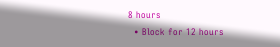8 hours
  • Block for 12 hours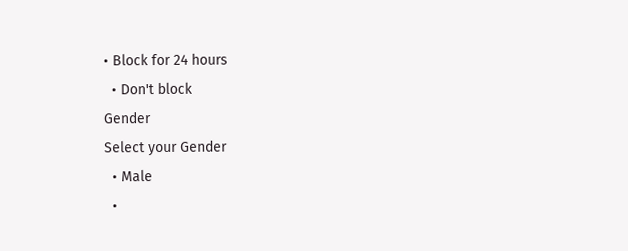• Block for 24 hours
  • Don't block
Gender
Select your Gender
  • Male
  •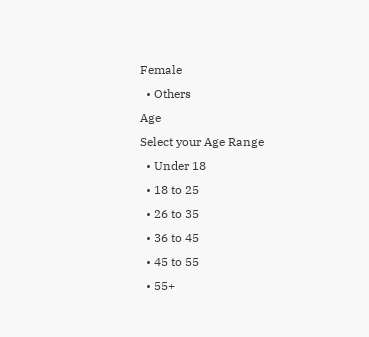Female
  • Others
Age
Select your Age Range
  • Under 18
  • 18 to 25
  • 26 to 35
  • 36 to 45
  • 45 to 55
  • 55+